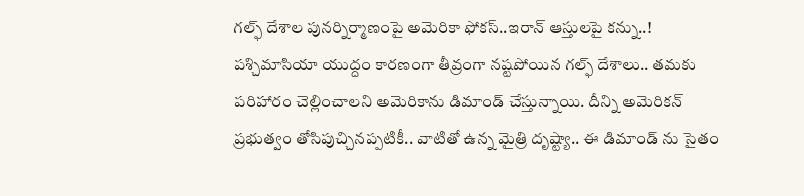గల్ఫ్ దేశాల పునర్నిర్మాణంపై అమెరికా ఫోకస్..ఇరాన్ ఆస్తులపై కన్ను..!
పశ్చిమాసియా యుద్దం కారణంగా తీవ్రంగా నష్టపోయిన గల్ఫ్ దేశాలు.. తమకు పరిహారం చెల్లించాలని అమెరికాను డిమాండ్ చేస్తున్నాయి. దీన్ని అమెరికన్ ప్రభుత్వం తోసిపుచ్చినప్పటికీ.. వాటితో ఉన్న మైత్రి దృష్ట్యా.. ఈ డిమాండ్ ను సైతం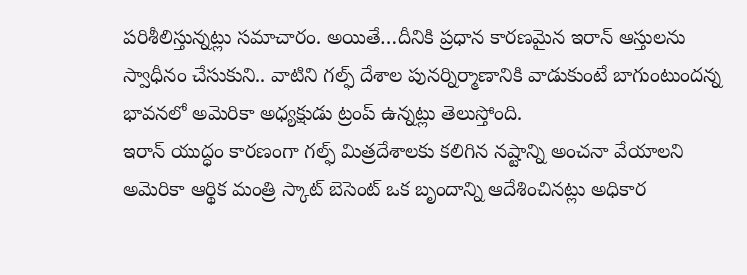పరిశీలిస్తున్నట్లు సమాచారం. అయితే…దీనికి ప్రధాన కారణమైన ఇరాన్ ఆస్తులను స్వాధీనం చేసుకుని.. వాటిని గల్ఫ్ దేశాల పునర్నిర్మాణానికి వాడుకుంటే బాగుంటుందన్న భావనలో అమెరికా అధ్యక్షుడు ట్రంప్ ఉన్నట్లు తెలుస్తోంది.
ఇరాన్ యుద్ధం కారణంగా గల్ఫ్ మిత్రదేశాలకు కలిగిన నష్టాన్ని అంచనా వేయాలని అమెరికా ఆర్థిక మంత్రి స్కాట్ బెసెంట్ ఒక బృందాన్ని ఆదేశించినట్లు అధికార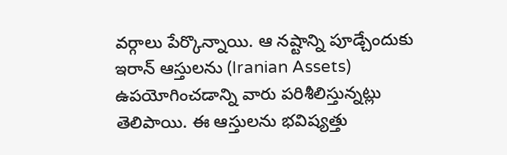వర్గాలు పేర్కొన్నాయి. ఆ నష్టాన్ని పూడ్చేందుకు ఇరాన్ ఆస్తులను (Iranian Assets) ఉపయోగించడాన్ని వారు పరిశీలిస్తున్నట్లు తెలిపాయి. ఈ ఆస్తులను భవిష్యత్తు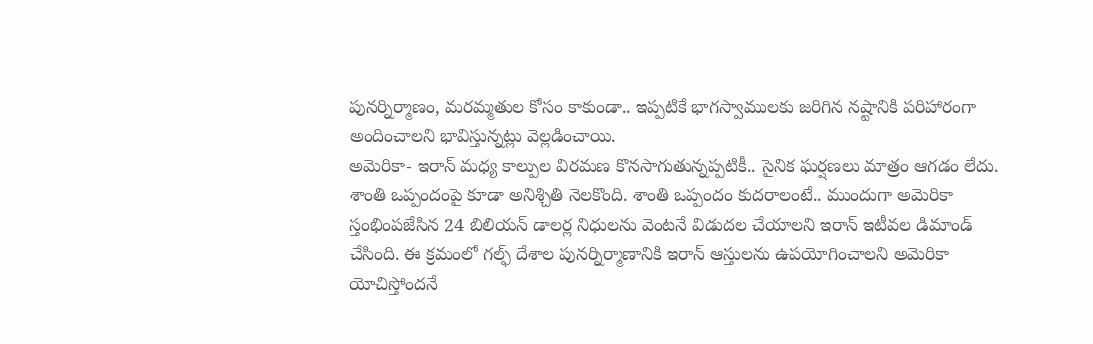పునర్నిర్మాణం, మరమ్మతుల కోసం కాకుండా.. ఇప్పటికే భాగస్వాములకు జరిగిన నష్టానికి పరిహారంగా అందించాలని భావిస్తున్నట్లు వెల్లడించాయి.
అమెరికా- ఇరాన్ మధ్య కాల్పుల విరమణ కొనసాగుతున్నప్పటికీ.. సైనిక ఘర్షణలు మాత్రం ఆగడం లేదు. శాంతి ఒప్పందంపై కూడా అనిశ్చితి నెలకొంది. శాంతి ఒప్పందం కుదరాలంటే.. ముందుగా అమెరికా స్తంభింపజేసిన 24 బిలియన్ డాలర్ల నిధులను వెంటనే విడుదల చేయాలని ఇరాన్ ఇటీవల డిమాండ్ చేసింది. ఈ క్రమంలో గల్ఫ్ దేశాల పునర్నిర్మాణానికి ఇరాన్ ఆస్తులను ఉపయోగించాలని అమెరికా యోచిస్తోందనే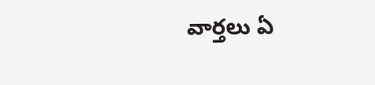వార్తలు ఏ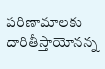పరిణామాలకు దారితీస్తాయోనన్న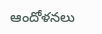ఆందోళనలు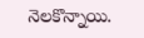నెలకొన్నాయి.